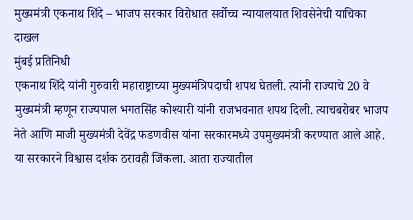मुख्यमंत्री एकनाथ शिंदे – भाजप सरकार विरोधात सर्वोच्च न्यायालयात शिवसेनेची याचिका दाखल
मुंबई प्रतिनिधी
एकनाथ शिंदे यांनी गुरुवारी महाराष्ट्राच्या मुख्यमंत्रिपदाची शपथ घेतली. त्यांनी राज्याचे 20 वे मुख्यमंत्री म्हणून राज्यपाल भगतसिंह कोश्यारी यांनी राजभवनात शपथ दिली. त्याचबरोबर भाजप नेते आणि माजी मुख्यमंत्री देवेंद्र फडणवीस यांना सरकारमध्ये उपमुख्यमंत्री करण्यात आले आहे. या सरकारने विश्वास दर्शक ठरावही जिंकला. आता राज्यातील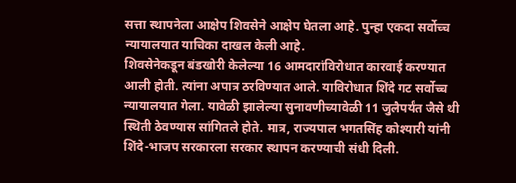सत्ता स्थापनेला आक्षेप शिवसेने आक्षेप घेतला आहे. पुन्हा एकदा सर्वोच्च न्यायालयात याचिका दाखल केली आहे.
शिवसेनेकडून बंडखोरी केलेल्या 16 आमदारांविरोधात कारवाई करण्यात आली होती. त्यांना अपात्र ठरविण्यात आले. याविरोधात शिंदे गट सर्वोच्च न्यायालयात गेला. यावेळी झालेल्या सुनावणीच्यावेळी 11 जुलैपर्यंत जैसे थी स्थिती ठेवण्यास सांगितले होते. मात्र, राज्यपाल भगतसिंह कोश्यारी यांनी शिंदे-भाजप सरकारला सरकार स्थापन करण्याची संधी दिली.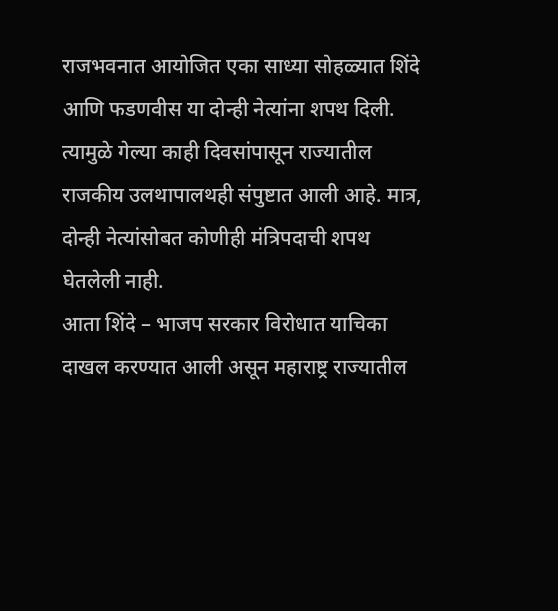राजभवनात आयोजित एका साध्या सोहळ्यात शिंदे आणि फडणवीस या दोन्ही नेत्यांना शपथ दिली. त्यामुळे गेल्या काही दिवसांपासून राज्यातील राजकीय उलथापालथही संपुष्टात आली आहे. मात्र, दोन्ही नेत्यांसोबत कोणीही मंत्रिपदाची शपथ घेतलेली नाही.
आता शिंदे – भाजप सरकार विरोधात याचिका दाखल करण्यात आली असून महाराष्ट्र राज्यातील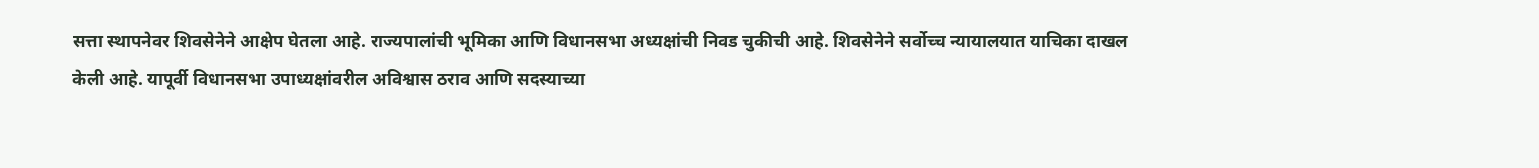सत्ता स्थापनेवर शिवसेनेने आक्षेप घेतला आहे. राज्यपालांची भूमिका आणि विधानसभा अध्यक्षांची निवड चुकीची आहे. शिवसेनेने सर्वोच्च न्यायालयात याचिका दाखल केली आहे. यापूर्वी विधानसभा उपाध्यक्षांवरील अविश्वास ठराव आणि सदस्याच्या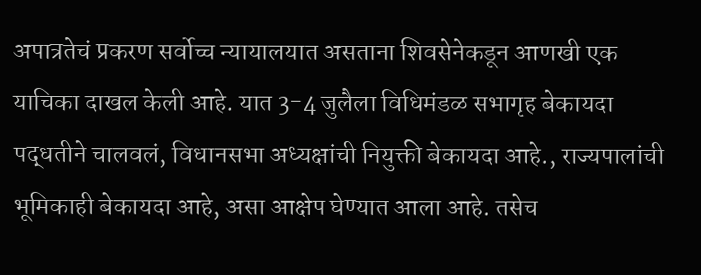अपात्रतेचं प्रकरण सर्वोच्च न्यायालयात असताना शिवसेनेकडून आणखी एक याचिका दाखल केली आहे. यात 3-4 जुलैला विधिमंडळ सभागृह बेकायदा पद्धतीने चालवलं, विधानसभा अध्यक्षांची नियुक्ती बेकायदा आहे., राज्यपालांची भूमिकाही बेकायदा आहे, असा आक्षेप घेण्यात आला आहे. तसेच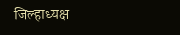जिल्हाध्यक्ष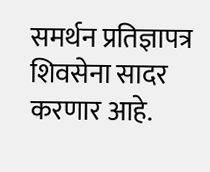समर्थन प्रतिज्ञापत्र शिवसेना सादर करणार आहे.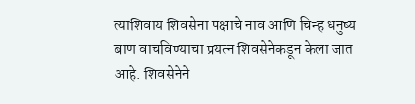त्याशिवाय शिवसेना पक्षाचे नाव आणि चिन्ह धनुष्य बाण वाचविण्याचा प्रयत्न शिवसेनेकडून केला जात आहे. शिवसेनेने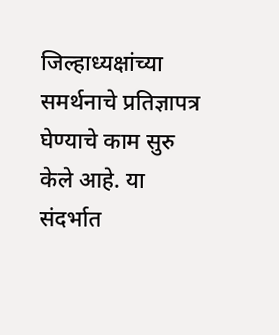जिल्हाध्यक्षांच्या समर्थनाचे प्रतिज्ञापत्र घेण्याचे काम सुरु केले आहे. या संदर्भात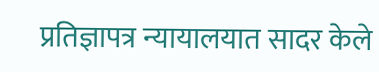प्रतिज्ञापत्र न्यायालयात सादर केले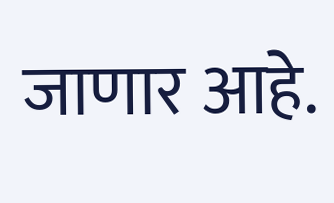जाणार आहे.